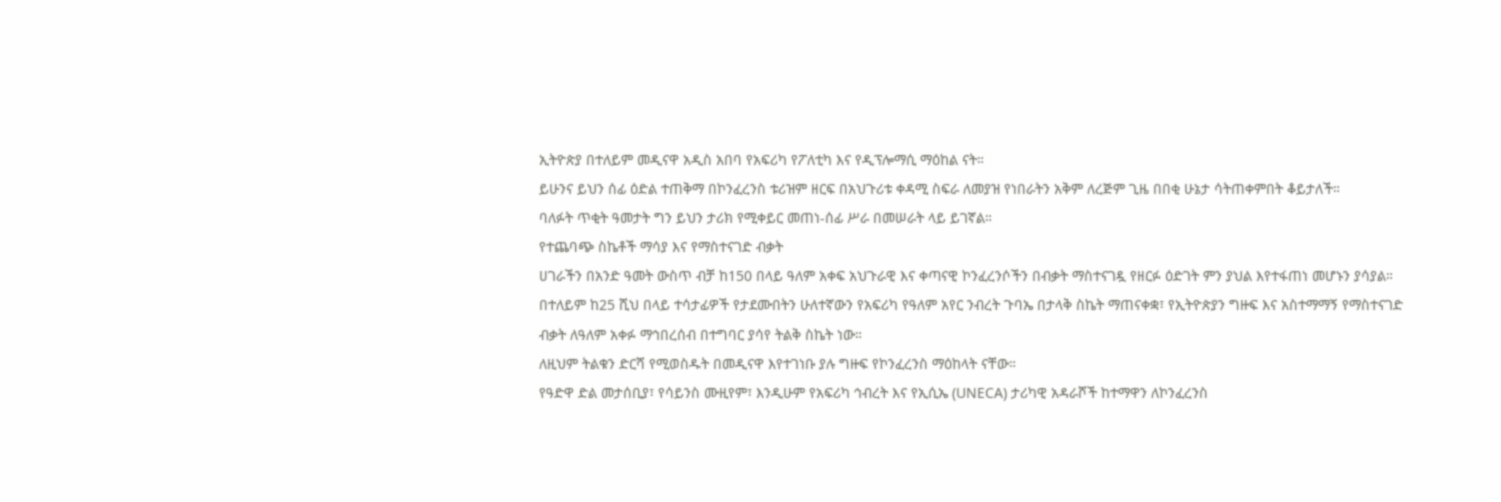ኢትዮጵያ በተለይም መዲናዋ አዲስ አበባ የአፍሪካ የፖለቲካ እና የዲፕሎማሲ ማዕከል ናት።
ይሁንና ይህን ሰፊ ዕድል ተጠቅማ በኮንፈረንስ ቱሪዝም ዘርፍ በአህጉሪቱ ቀዳሚ ስፍራ ለመያዝ የነበራትን አቅም ለረጅም ጊዜ በበቂ ሁኔታ ሳትጠቀምበት ቆይታለች።
ባለፉት ጥቂት ዓመታት ግን ይህን ታሪክ የሚቀይር መጠነ-ሰፊ ሥራ በመሠራት ላይ ይገኛል።
የተጨባጭ ስኬቶች ማሳያ እና የማስተናገድ ብቃት
ሀገራችን በአንድ ዓመት ውስጥ ብቻ ከ150 በላይ ዓለም አቀፍ አህጉራዊ እና ቀጣናዊ ኮንፈረንሶችን በብቃት ማስተናገዷ የዘርፉ ዕድገት ምን ያህል እየተፋጠነ መሆኑን ያሳያል።
በተለይም ከ25 ሺህ በላይ ተሳታፊዎች የታደሙበትን ሁለተኛውን የአፍሪካ የዓለም አየር ንብረት ጉባኤ በታላቅ ስኬት ማጠናቀቋ፣ የኢትዮጵያን ግዙፍ እና አስተማማኝ የማስተናገድ ብቃት ለዓለም አቀፉ ማኅበረሰብ በተግባር ያሳየ ትልቅ ስኬት ነው።
ለዚህም ትልቁን ድርሻ የሚወስዱት በመዲናዋ እየተገነቡ ያሉ ግዙፍ የኮንፈረንስ ማዕከላት ናቸው።
የዓድዋ ድል መታሰቢያ፣ የሳይንስ ሙዚየም፣ እንዲሁም የአፍሪካ ኅብረት እና የኢሲኤ (UNECA) ታሪካዊ አዳራሾች ከተማዋን ለኮንፈረንስ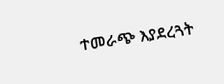ተመራጭ እያደረጓት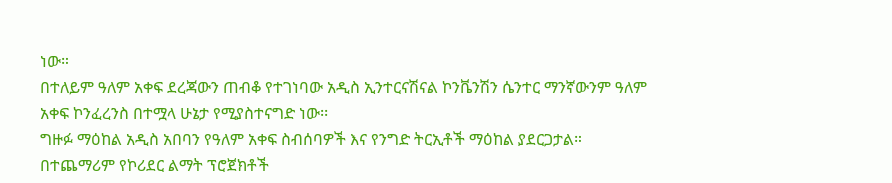ነው።
በተለይም ዓለም አቀፍ ደረጃውን ጠብቆ የተገነባው አዲስ ኢንተርናሽናል ኮንቬንሽን ሴንተር ማንኛውንም ዓለም አቀፍ ኮንፈረንስ በተሟላ ሁኔታ የሚያስተናግድ ነው፡፡
ግዙፉ ማዕከል አዲስ አበባን የዓለም አቀፍ ስብሰባዎች እና የንግድ ትርኢቶች ማዕከል ያደርጋታል።
በተጨማሪም የኮሪደር ልማት ፕሮጀክቶች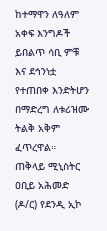ከተማዋን ለዓለም አቀፍ እንግዶች ይበልጥ ሳቢ ምቹ እና ደኅንነቷ የተጠበቀ እንድትሆን በማድረግ ለቱሪዝሙ ትልቅ አቅም ፈጥረዋል።
ጠቅላይ ሚኒስትር ዐቢይ አሕመድ (ዶ/ር) የደንዲ ኢኮ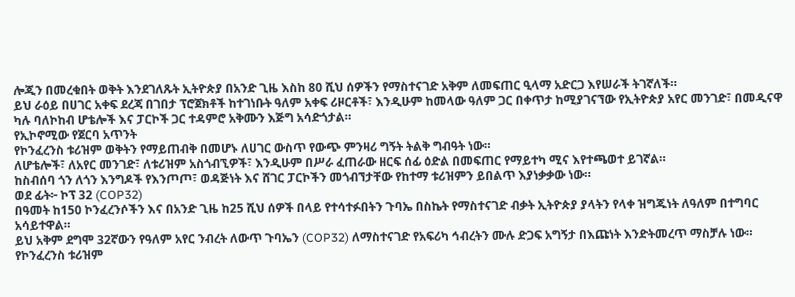ሎጂን በመረቁበት ወቅት እንደገለጹት ኢትዮጵያ በአንድ ጊዜ እስከ 80 ሺህ ሰዎችን የማስተናገድ አቅም ለመፍጠር ዒላማ አድርጋ እየሠራች ትገኛለች።
ይህ ራዕይ በሀገር አቀፍ ደረጃ በገበታ ፕሮጀክቶች ከተገነቡት ዓለም አቀፍ ሪዞርቶች፣ እንዲሁም ከመላው ዓለም ጋር በቀጥታ ከሚያገናኘው የኢትዮጵያ አየር መንገድ፣ በመዲናዋ ካሉ ባለኮከብ ሆቴሎች እና ፓርኮች ጋር ተዳምሮ አቅሙን እጅግ አሳድጎታል።
የኢኮኖሚው የጀርባ አጥንት
የኮንፈረንስ ቱሪዝም ወቅትን የማይጠብቅ በመሆኑ ለሀገር ውስጥ የውጭ ምንዛሪ ግኝት ትልቅ ግብዓት ነው።
ለሆቴሎች፣ ለአየር መንገድ፣ ለቱሪዝም አስጎብኚዎች፣ እንዲሁም በሥራ ፈጠራው ዘርፍ ሰፊ ዕድል በመፍጠር የማይተካ ሚና እየተጫወተ ይገኛል።
ከስብሰባ ጎን ለጎን እንግዶች የእንጦጦ፣ ወዳጅነት እና ሸገር ፓርኮችን መጎብኘታቸው የከተማ ቱሪዝምን ይበልጥ እያነቃቃው ነው።
ወደ ፊት፦ ኮፕ 32 (COP32)
በዓመት ከ150 ኮንፈረንሶችን እና በአንድ ጊዜ ከ25 ሺህ ሰዎች በላይ የተሳተፉበትን ጉባኤ በስኬት የማስተናገድ ብቃት ኢትዮጵያ ያላትን የላቀ ዝግጁነት ለዓለም በተግባር አሳይተዋል።
ይህ አቅም ደግሞ 32ኛውን የዓለም አየር ንብረት ለውጥ ጉባኤን (COP32) ለማስተናገድ የአፍሪካ ኅብረትን ሙሉ ድጋፍ አግኝታ በእጩነት እንድትመረጥ ማስቻሉ ነው።
የኮንፈረንስ ቱሪዝም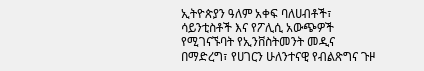ኢትዮጵያን ዓለም አቀፍ ባለሀብቶች፣ ሳይንቲስቶች እና የፖሊሲ አውጭዎች የሚገናኙባት የኢንቨስትመንት መዲና በማድረግ፣ የሀገርን ሁለንተናዊ የብልጽግና ጉዞ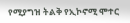የሚያግዝ ትልቅ የኢኮኖሚ ሞተር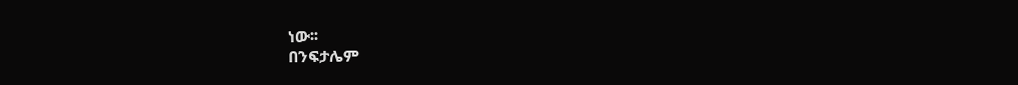ነው፡፡
በንፍታሌም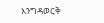እንግዳወርቅ